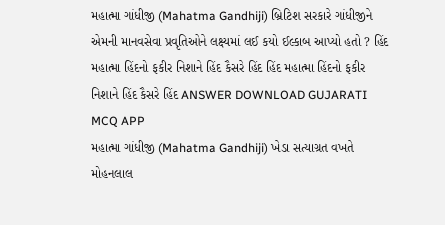મહાત્મા ગાંધીજી (Mahatma Gandhiji) બ્રિટિશ સરકારે ગાંધીજીને એમની માનવસેવા પ્રવૃતિઓને લક્ષ્યમાં લઈ કયો ઈલ્કાબ આપ્યો હતો ? હિંદ મહાત્મા હિંદનો ફકીર નિશાને હિંદ કૈસરે હિંદ હિંદ મહાત્મા હિંદનો ફકીર નિશાને હિંદ કૈસરે હિંદ ANSWER DOWNLOAD GUJARATI MCQ APP
મહાત્મા ગાંધીજી (Mahatma Gandhiji) ખેડા સત્યાગ્રત વખતે મોહનલાલ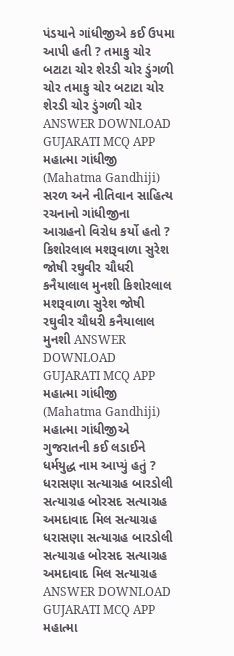પંડયાને ગાંધીજીએ કઈ ઉપમા આપી હતી ? તમાકુ ચોર બટાટા ચોર શેરડી ચોર ડુંગળી ચોર તમાકુ ચોર બટાટા ચોર શેરડી ચોર ડુંગળી ચોર ANSWER DOWNLOAD GUJARATI MCQ APP
મહાત્મા ગાંધીજી (Mahatma Gandhiji) સરળ અને નીતિવાન સાહિત્ય રચનાનો ગાંધીજીના આગ્રહનો વિરોધ કર્યો હતો ? કિશોરલાલ મશરૂવાળા સુરેશ જોષી રઘુવીર ચૌધરી કનૈયાલાલ મુનશી કિશોરલાલ મશરૂવાળા સુરેશ જોષી રઘુવીર ચૌધરી કનૈયાલાલ મુનશી ANSWER DOWNLOAD GUJARATI MCQ APP
મહાત્મા ગાંધીજી (Mahatma Gandhiji) મહાત્મા ગાંધીજીએ ગુજરાતની કઈ લડાઈને ધર્મયુદ્ધ નામ આપ્યું હતું ? ધરાસણા સત્યાગ્રહ બારડોલી સત્યાગ્રહ બોરસદ સત્યાગ્રહ અમદાવાદ મિલ સત્યાગ્રહ ધરાસણા સત્યાગ્રહ બારડોલી સત્યાગ્રહ બોરસદ સત્યાગ્રહ અમદાવાદ મિલ સત્યાગ્રહ ANSWER DOWNLOAD GUJARATI MCQ APP
મહાત્મા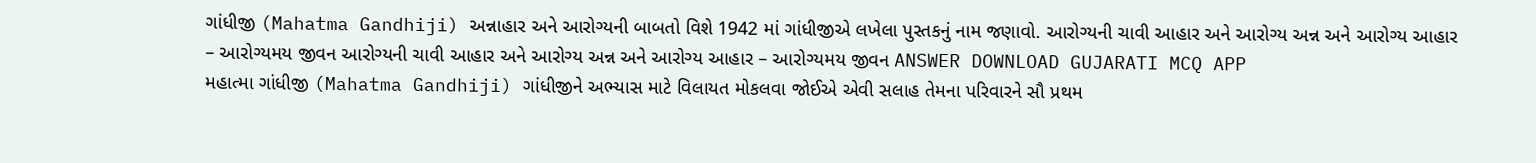ગાંધીજી (Mahatma Gandhiji) અન્નાહાર અને આરોગ્યની બાબતો વિશે 1942 માં ગાંધીજીએ લખેલા પુસ્તકનું નામ જણાવો. આરોગ્યની ચાવી આહાર અને આરોગ્ય અન્ન અને આરોગ્ય આહાર – આરોગ્યમય જીવન આરોગ્યની ચાવી આહાર અને આરોગ્ય અન્ન અને આરોગ્ય આહાર – આરોગ્યમય જીવન ANSWER DOWNLOAD GUJARATI MCQ APP
મહાત્મા ગાંધીજી (Mahatma Gandhiji) ગાંધીજીને અભ્યાસ માટે વિલાયત મોકલવા જોઈએ એવી સલાહ તેમના પરિવારને સૌ પ્રથમ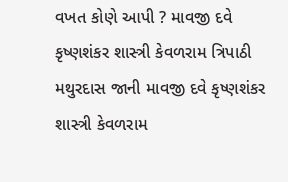વખત કોણે આપી ? માવજી દવે કૃષ્ણશંકર શાસ્ત્રી કેવળરામ ત્રિપાઠી મથુરદાસ જાની માવજી દવે કૃષ્ણશંકર શાસ્ત્રી કેવળરામ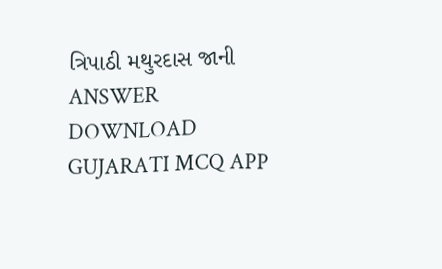ત્રિપાઠી મથુરદાસ જાની ANSWER DOWNLOAD GUJARATI MCQ APP